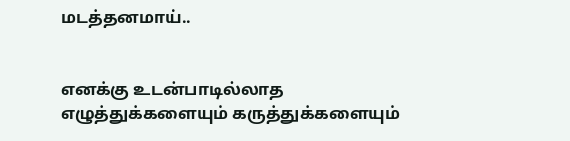மடத்தனமாய்..


எனக்கு உடன்பாடில்லாத எழுத்துக்களையும் கருத்துக்களையும்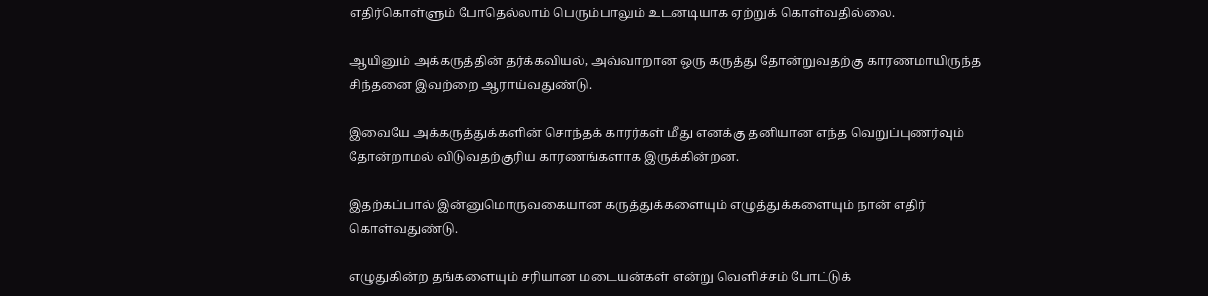எதிர்கொள்ளும் போதெல்லாம் பெரும்பாலும் உடனடியாக ஏற்றுக் கொள்வதில்லை.

ஆயினும் அக்கருத்தின் தர்க்கவியல், அவ்வாறான ஒரு கருத்து தோன்றுவதற்கு காரணமாயிருந்த சிந்தனை இவற்றை ஆராய்வதுண்டு.

இவையே அக்கருத்துக்களின் சொந்தக் காரர்கள் மீது எனக்கு தனியான எந்த வெறுப்புணர்வும் தோன்றாமல் விடுவதற்குரிய காரணங்களாக இருக்கின்றன.

இதற்கப்பால் இன்னுமொருவகையான கருத்துக்களையும் எழுத்துக்களையும் நான் எதிர் கொள்வதுண்டு.

எழுதுகின்ற தங்களையும் சரியான மடையன்கள் என்று வெளிச்சம் போட்டுக்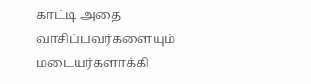காட்டி அதை வாசிப்பவர்களையும் மடையர்களாக்கி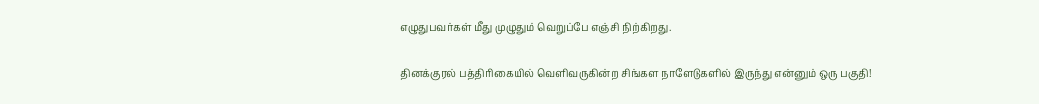எழுதுபவர்கள் மீது முழுதும் வெறுப்பே எஞ்சி நிற்கிறது.

தினக்குரல் பத்திரிகையில் வெளிவருகின்ற சிங்கள நாளேடுகளில் இருந்து என்னும் ஒரு பகுதி!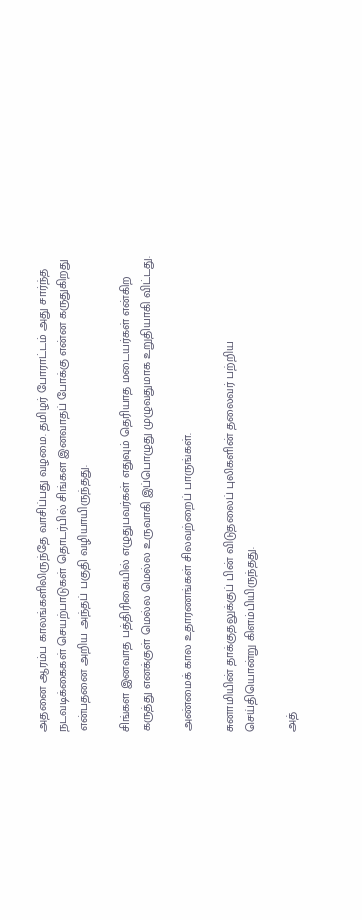அதனை ஆரம்ப காலங்களிலிருந்தே வாசிப்பது வழமை. தமிழர் போராட்டம் அது சார்ந்த நடவடிக்கைகள் செயற்பாடுகள் தொடர்பில் சிங்கள இனவாதப் போக்கு என்ன கருதுகிறது என்பதனை அறிய அந்தப் பகுதி வழியாயிருந்தது.

சிங்கள இனவாத பத்திரிகையில் எழுதுபவர்கள் எதுவும் தெரியாத மடையர்கள் என்கிற கருத்து எனக்குள் மெல்ல மெல்ல உருவாகி இப்பொழுது முழுவதுமாக உறுதியாகி விட்டது.

அண்மைக் கால உதாரணங்கள் சிலவற்றைப் பாருங்கள்.

சுனாமியின் தாக்குதலுக்குப் பின் விடுதலைப் புலிகளின் தலைவர் பற்றிய செய்தியொன்று கிளம்பியிருந்தது.

அத்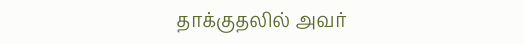தாக்குதலில் அவர்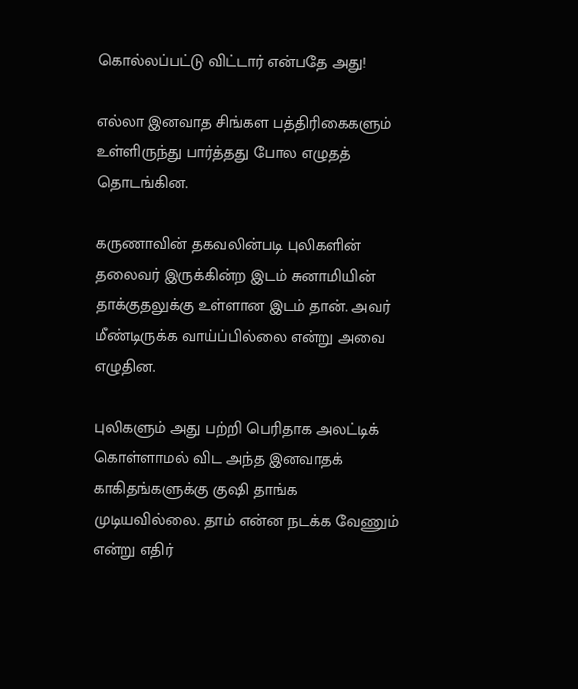கொல்லப்பட்டு விட்டார் என்பதே அது!

எல்லா இனவாத சிங்கள பத்திரிகைகளும் உள்ளிருந்து பார்த்தது போல எழுதத் தொடங்கின.

கருணாவின் தகவலின்படி புலிகளின் தலைவர் இருக்கின்ற இடம் சுனாமியின் தாக்குதலுக்கு உள்ளான இடம் தான். அவர் மீண்டிருக்க வாய்ப்பில்லை என்று அவை எழுதின.

புலிகளும் அது பற்றி பெரிதாக அலட்டிக் கொள்ளாமல் விட அந்த இனவாதக் காகிதங்களுக்கு குஷி தாங்க முடியவில்லை. தாம் என்ன நடக்க வேணும் என்று எதிர்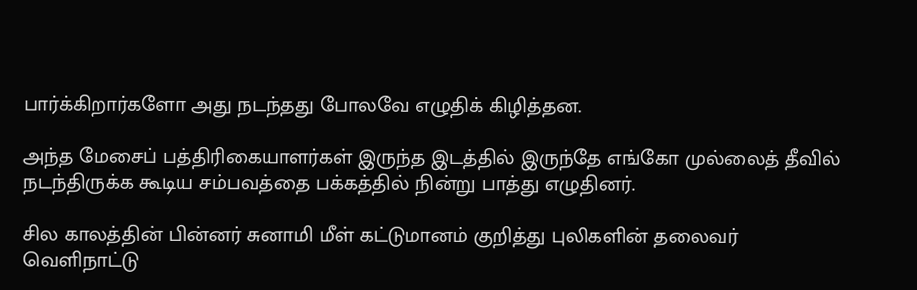பார்க்கிறார்களோ அது நடந்தது போலவே எழுதிக் கிழித்தன.

அந்த மேசைப் பத்திரிகையாளர்கள் இருந்த இடத்தில் இருந்தே எங்கோ முல்லைத் தீவில் நடந்திருக்க கூடிய சம்பவத்தை பக்கத்தில் நின்று பாத்து எழுதினர்.

சில காலத்தின் பின்னர் சுனாமி மீள் கட்டுமானம் குறித்து புலிகளின் தலைவர் வெளிநாட்டு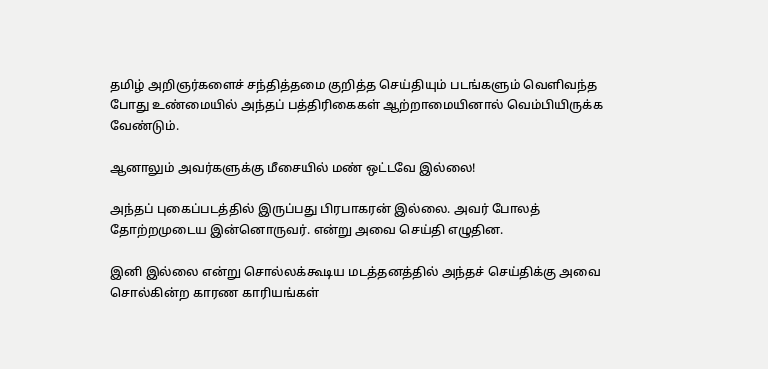தமிழ் அறிஞர்களைச் சந்தித்தமை குறித்த செய்தியும் படங்களும் வெளிவந்த போது உண்மையில் அந்தப் பத்திரிகைகள் ஆற்றாமையினால் வெம்பியிருக்க வேண்டும்.

ஆனாலும் அவர்களுக்கு மீசையில் மண் ஒட்டவே இல்லை!

அந்தப் புகைப்படத்தில் இருப்பது பிரபாகரன் இல்லை. அவர் போலத் தோற்றமுடைய இன்னொருவர். என்று அவை செய்தி எழுதின.

இனி இல்லை என்று சொல்லக்கூடிய மடத்தனத்தில் அந்தச் செய்திக்கு அவை சொல்கின்ற காரண காரியங்கள்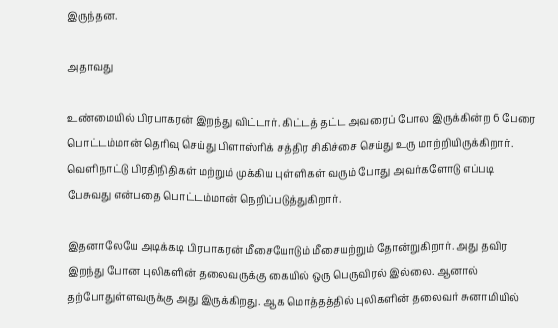இருந்தன.

அதாவது

உண்மையில் பிரபாகரன் இறந்து விட்டார். கிட்டத் தட்ட அவரைப் போல இருக்கின்ற 6 பேரை பொட்டம்மான் தெரிவு செய்து பிளாஸ்ரிக் சத்திர சிகிச்சை செய்து உரு மாற்றியிருக்கிறார். வெளிநாட்டு பிரதிநிதிகள் மற்றும் முக்கிய புள்ளிகள் வரும் போது அவர்களோடு எப்படி பேசுவது என்பதை பொட்டம்மான் நெறிப்படுத்துகிறார்.

இதனாலேயே அடிக்கடி பிரபாகரன் மீசையோடும் மீசையற்றும் தோன்றுகிறார். அது தவிர இறந்து போன புலிகளின் தலைவருக்கு கையில் ஒரு பெருவிரல் இல்லை. ஆனால் தற்போதுள்ளவருக்கு அது இருக்கிறது. ஆக மொத்தத்தில் புலிகளின் தலைவர் சுனாமியில்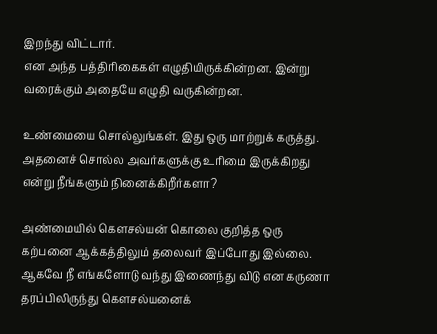இறந்து விட்டார்.
என அந்த பத்திரிகைகள் எழுதியிருக்கின்றன. இன்று வரைக்கும் அதையே எழுதி வருகின்றன.

உண்மையை சொல்லுங்கள். இது ஒரு மாற்றுக் கருத்து. அதனைச் சொல்ல அவர்களுக்கு உரிமை இருக்கிறது என்று நீங்களும் நினைக்கிறீர்களா?

அண்மையில் கௌசல்யன் கொலை குறித்த ஒரு கற்பனை ஆக்கத்திலும் தலைவர் இப்போது இல்லை. ஆகவே நீ எங்களோடு வந்து இணைந்து விடு என கருணா தரப்பிலிருந்து கௌசல்யனைக்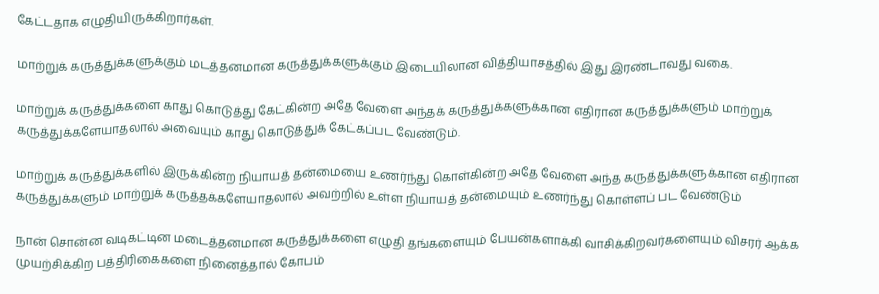கேட்டதாக எழுதியிருக்கிறார்கள்.

மாற்றுக் கருத்துக்களுக்கும் மடத்தனமான கருத்துக்களுக்கும் இடையிலான வித்தியாசத்தில் இது இரண்டாவது வகை.

மாற்றுக் கருத்துக்களை காது கொடுத்து கேட்கின்ற அதே வேளை அந்தக் கருத்துக்களுக்கான எதிரான கருத்துக்களும் மாற்றுக் கருத்துக்களேயாதலால் அவையும் காது கொடுத்துக் கேட்கப்பட வேண்டும்.

மாற்றுக் கருத்துக்களில் இருக்கின்ற நியாயத் தன்மையை உணர்ந்து கொள்கின்ற அதே வேளை அந்த கருத்துக்களுக்கான எதிரான கருத்துக்களும் மாற்றுக் கருத்தக்களேயாதலால் அவற்றில் உள்ள நியாயத் தன்மையும் உணர்ந்து கொள்ளப் பட வேண்டும்

நான் சொன்ன வடிகட்டின மடைத்தனமான கருத்துக்களை எழுதி தங்களையும் பேயன்களாக்கி வாசிக்கிறவர்களையும் விசரர் ஆக்க முயற்சிக்கிற பத்திரிகைகளை நினைத்தால் கோபம்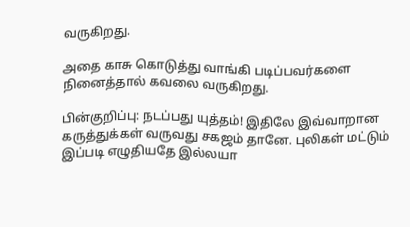வருகிறது.

அதை காசு கொடுத்து வாங்கி படிப்பவர்களை நினைத்தால் கவலை வருகிறது.

பின்குறிப்பு: நடப்பது யுத்தம்! இதிலே இவ்வாறான கருத்துக்கள் வருவது சகஜம் தானே. புலிகள் மட்டும் இப்படி எழுதியதே இல்லயா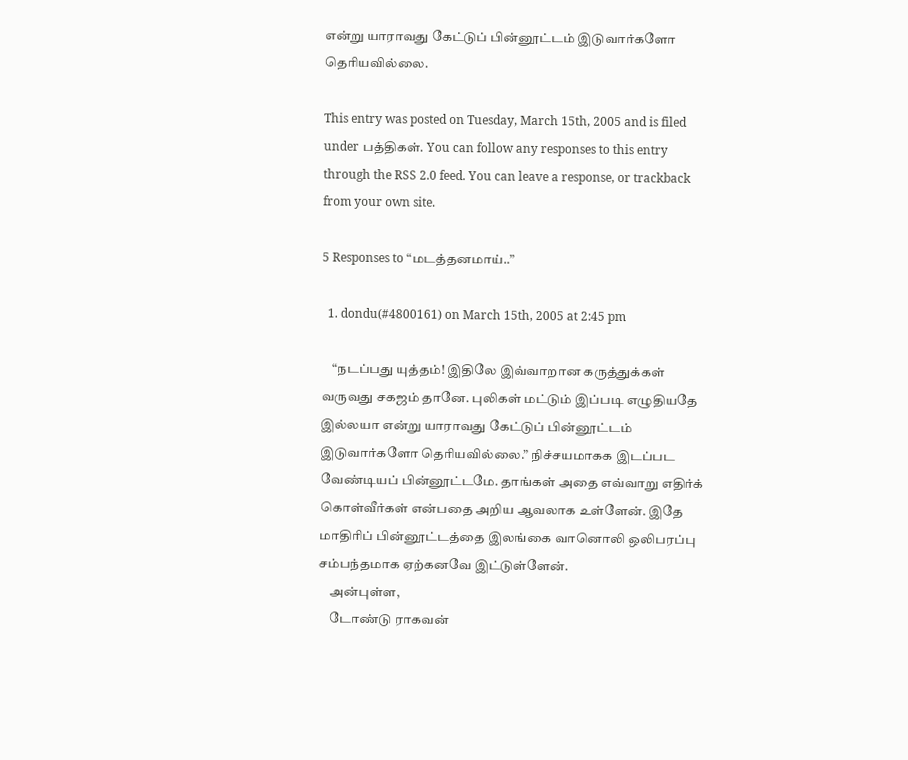என்று யாராவது கேட்டுப் பின்னூட்டம் இடுவார்களோ தெரியவில்லை.

This entry was posted on Tuesday, March 15th, 2005 and is filed under பத்திகள். You can follow any responses to this entry through the RSS 2.0 feed. You can leave a response, or trackback from your own site.

5 Responses to “மடத்தனமாய்..”

  1. dondu(#4800161) on March 15th, 2005 at 2:45 pm

    “நடப்பது யுத்தம்! இதிலே இவ்வாறான கருத்துக்கள் வருவது சகஜம் தானே. புலிகள் மட்டும் இப்படி எழுதியதே இல்லயா என்று யாராவது கேட்டுப் பின்னூட்டம் இடுவார்களோ தெரியவில்லை.” நிச்சயமாகக இடப்பட வேண்டியப் பின்னூட்டமே. தாங்கள் அதை எவ்வாறு எதிர்க் கொள்வீர்கள் என்பதை அறிய ஆவலாக உள்ளேன். இதே மாதிரிப் பின்னூட்டத்தை இலங்கை வானொலி ஒலிபரப்பு சம்பந்தமாக ஏற்கனவே இட்டுள்ளேன்.
    அன்புள்ள,
    டோண்டு ராகவன்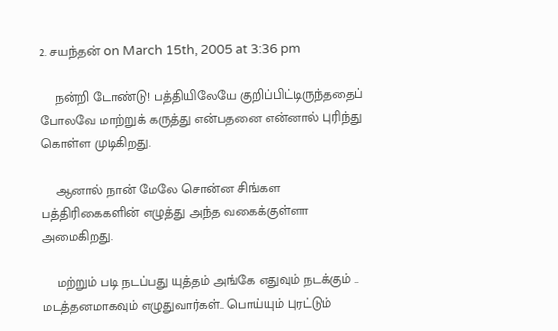2. சயந்தன் on March 15th, 2005 at 3:36 pm

    நன்றி டோண்டு! பத்தியிலேயே குறிப்பிட்டிருந்ததைப் போலவே மாற்றுக் கருத்து என்பதனை என்னால் புரிந்து கொள்ள முடிகிறது.

    ஆனால் நான் மேலே சொன்ன சிங்கள பத்திரிகைகளின் எழுத்து அந்த வகைக்குள்ளா அமைகிறது.

    மற்றும் படி நடப்பது யுத்தம் அங்கே எதுவும் நடக்கும் .. மடத்தனமாகவும் எழுதுவார்கள்.. பொய்யும் புரட்டும்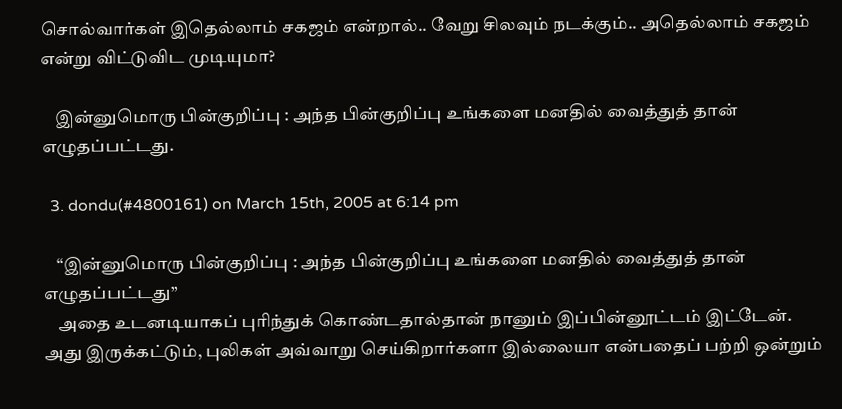சொல்வார்கள் இதெல்லாம் சகஜம் என்றால்.. வேறு சிலவும் நடக்கும்.. அதெல்லாம் சகஜம் என்று விட்டுவிட முடியுமா?

    இன்னுமொரு பின்குறிப்பு : அந்த பின்குறிப்பு உங்களை மனதில் வைத்துத் தான் எழுதப்பட்டது.

  3. dondu(#4800161) on March 15th, 2005 at 6:14 pm

    “இன்னுமொரு பின்குறிப்பு : அந்த பின்குறிப்பு உங்களை மனதில் வைத்துத் தான் எழுதப்பட்டது”
    அதை உடனடியாகப் புரிந்துக் கொண்டதால்தான் நானும் இப்பின்னூட்டம் இட்டேன். அது இருக்கட்டும், புலிகள் அவ்வாறு செய்கிறார்களா இல்லையா என்பதைப் பற்றி ஒன்றும்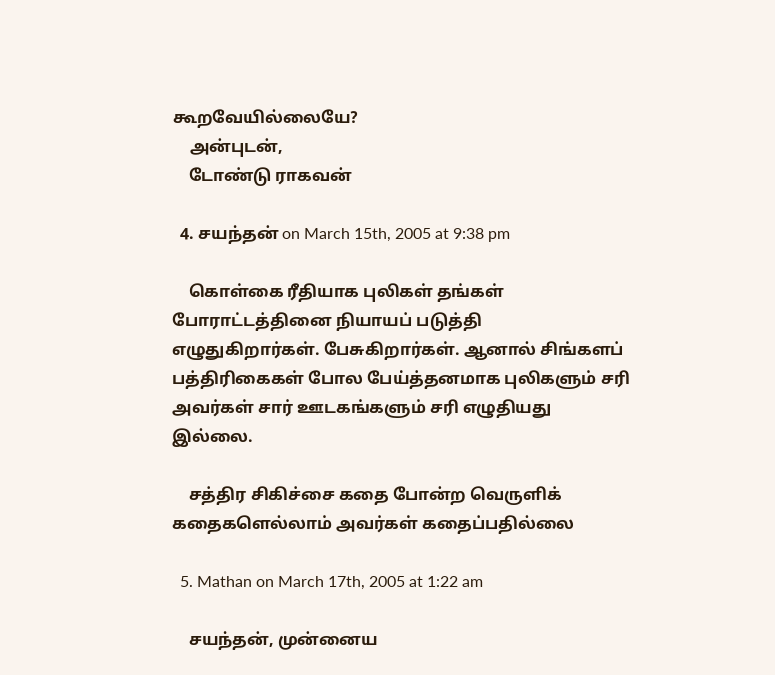கூறவேயில்லையே?
    அன்புடன்,
    டோண்டு ராகவன்

  4. சயந்தன் on March 15th, 2005 at 9:38 pm

    கொள்கை ரீதியாக புலிகள் தங்கள் போராட்டத்தினை நியாயப் படுத்தி எழுதுகிறார்கள். பேசுகிறார்கள். ஆனால் சிங்களப் பத்திரிகைகள் போல பேய்த்தனமாக புலிகளும் சரி அவர்கள் சார் ஊடகங்களும் சரி எழுதியது இல்லை.

    சத்திர சிகிச்சை கதை போன்ற வெருளிக் கதைகளெல்லாம் அவர்கள் கதைப்பதில்லை

  5. Mathan on March 17th, 2005 at 1:22 am

    சயந்தன், முன்னைய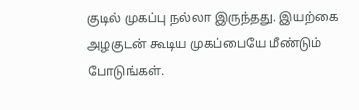குடில் முகப்பு நல்லா இருந்தது. இயற்கை அழகுடன் கூடிய முகப்பையே மீண்டும் போடுங்கள்.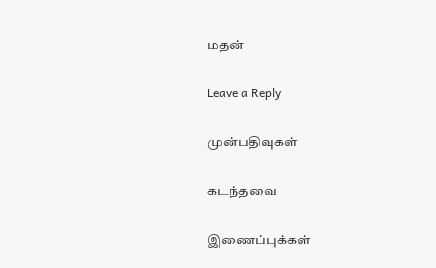மதன்

Leave a Reply

முன்பதிவுகள்

கடந்தவை

இணைப்புக்கள்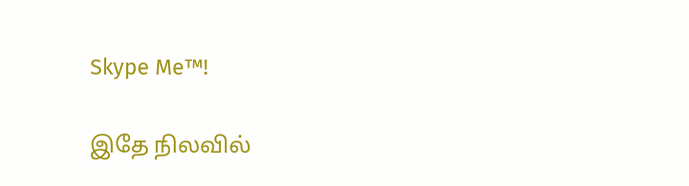Skype Me™!

இதே நிலவில்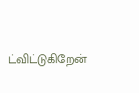ட்விட்டுகிறேன்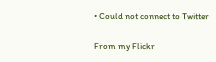• Could not connect to Twitter

From my Flickr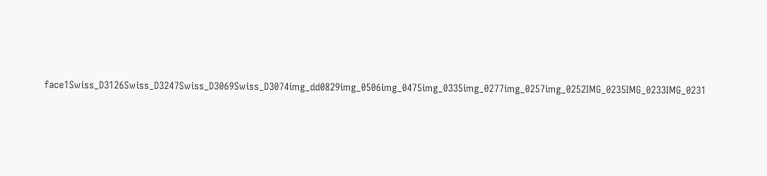face1Swiss_D3126Swiss_D3247Swiss_D3069Swiss_D3074img_dd0829img_0506img_0475img_0335img_0277img_0257img_0252IMG_0235IMG_0233IMG_0231